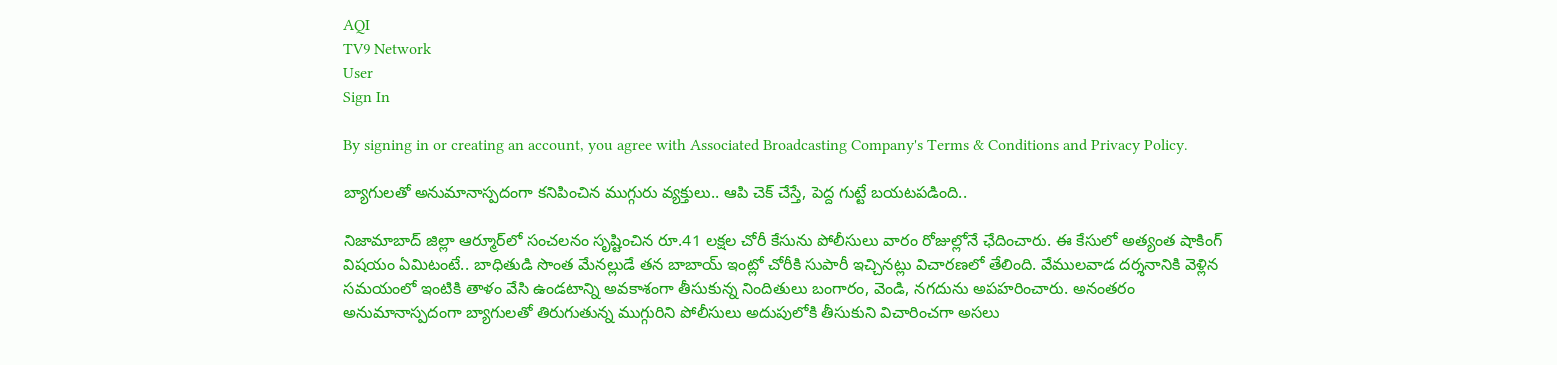AQI
TV9 Network
User
Sign In

By signing in or creating an account, you agree with Associated Broadcasting Company's Terms & Conditions and Privacy Policy.

బ్యాగులతో అనుమానాస్పదంగా కనిపించిన ముగ్గురు వ్యక్తులు.. ఆపి చెక్ చేస్తే, పెద్ద గుట్టే బయటపడింది..

నిజామాబాద్ జిల్లా ఆర్మూర్‌లో సంచలనం సృష్టించిన రూ.41 లక్షల చోరీ కేసును పోలీసులు వారం రోజుల్లోనే ఛేదించారు. ఈ కేసులో అత్యంత షాకింగ్ విషయం ఏమిటంటే.. బాధితుడి సొంత మేనల్లుడే తన బాబాయ్ ఇంట్లో చోరీకి సుపారీ ఇచ్చినట్లు విచారణలో తేలింది. వేములవాడ దర్శనానికి వెళ్లిన సమయంలో ఇంటికి తాళం వేసి ఉండటాన్ని అవకాశంగా తీసుకున్న నిందితులు బంగారం, వెండి, నగదును అపహరించారు. అనంతరం అనుమానాస్పదంగా బ్యాగులతో తిరుగుతున్న ముగ్గురిని పోలీసులు అదుపులోకి తీసుకుని విచారించగా అసలు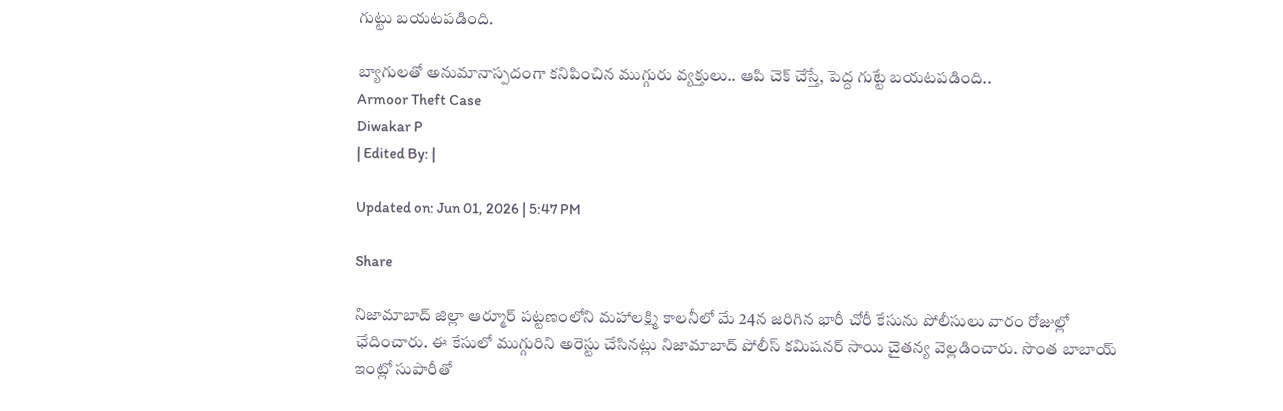గుట్టు బయటపడింది.

బ్యాగులతో అనుమానాస్పదంగా కనిపించిన ముగ్గురు వ్యక్తులు.. ఆపి చెక్ చేస్తే, పెద్ద గుట్టే బయటపడింది..
Armoor Theft Case
Diwakar P
| Edited By: |

Updated on: Jun 01, 2026 | 5:47 PM

Share

నిజామాబాద్ జిల్లా ఆర్మూర్ పట్టణంలోని మహాలక్ష్మి కాలనీలో మే 24న జరిగిన భారీ చోరీ కేసును పోలీసులు వారం రోజుల్లో ఛేదించారు. ఈ కేసులో ముగ్గురిని అరెస్టు చేసినట్లు నిజామాబాద్ పోలీస్ కమిషనర్ సాయి చైతన్య వెల్లడించారు. సొంత బాబాయ్ ఇంట్లో సుపారీతో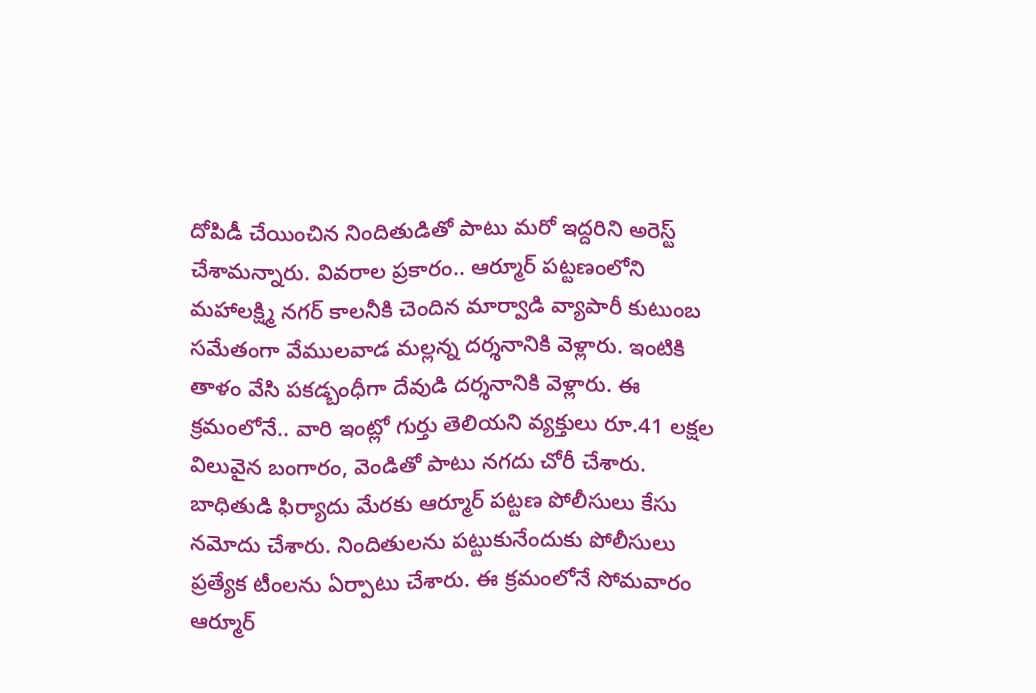దోపిడీ చేయించిన నిందితుడితో పాటు మరో ఇద్దరిని అరెస్ట్ చేశామన్నారు. వివరాల ప్రకారం.. ఆర్మూర్ పట్టణంలోని మహాలక్ష్మి నగర్ కాలనీకి చెందిన మార్వాడి వ్యాపారీ కుటుంబ సమేతంగా వేములవాడ మల్లన్న దర్శనానికి వెళ్లారు. ఇంటికి తాళం వేసి పకడ్బంధీగా దేవుడి దర్శనానికి వెళ్లారు. ఈ క్రమంలోనే.. వారి ఇంట్లో గుర్తు తెలియని వ్యక్తులు రూ.41 లక్షల విలువైన బంగారం, వెండితో పాటు నగదు చోరీ చేశారు. బాధితుడి ఫిర్యాదు మేరకు ఆర్మూర్ పట్టణ పోలీసులు కేసు నమోదు చేశారు. నిందితులను పట్టుకునేందుకు పోలీసులు ప్రత్యేక టీంలను ఏర్పాటు చేశారు. ఈ క్రమంలోనే సోమవారం ఆర్మూర్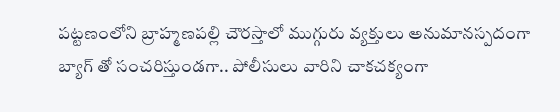పట్టణంలోని బ్రాహ్మణపల్లి చౌరస్తాలో ముగ్గురు వ్యక్తులు అనుమానస్పదంగా బ్యాగ్ తో సంచరిస్తుండగా.. పోలీసులు వారిని చాకచక్యంగా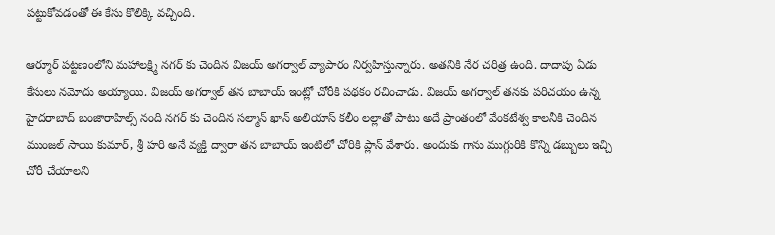పట్టుకోవడంతో ఈ కేసు కొలిక్కి వచ్చింది.

ఆర్మూర్ పట్టణంలోని మహాలక్ష్మి నగర్ కు చెందిన విజయ్ అగర్వాల్ వ్యాపారం నిర్వహిస్తున్నారు. అతనికి నేర చరిత్ర ఉంది. దాదాపు ఏడు కేసులు నమోదు అయ్యాయి. విజయ్ అగర్వాల్ తన బాబాయ్ ఇంట్లో చోరీకి పథకం రచించాడు. విజయ్ అగర్వాల్ తనకు పరిచయం ఉన్న హైదరాబాద్ బంజారాహిల్స్ నంది నగర్ కు చెందిన సల్మాన్ ఖాన్ అలియాస్ కలీం లల్లాతో పాటు అదే ప్రాంతంలో వేంకటేశ్వ కాలనీకి చెందిన ముంజల్ సాయి కుమార్, శ్రీ హరి అనే వ్యక్తి ద్వారా తన బాబాయ్ ఇంటిలో చోరికి ప్లాన్ వేశారు. అందుకు గాను ముగ్గురికి కొన్ని డబ్బులు ఇచ్చి చోరీ చేయాలని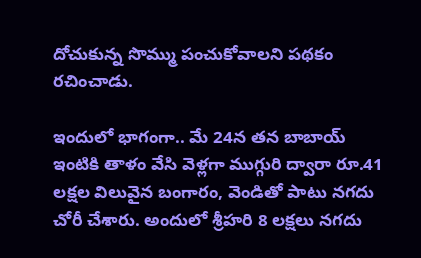దోచుకున్న సొమ్ము పంచుకోవాలని పథకం రచించాడు.

ఇందులో భాగంగా.. మే 24న తన బాబాయ్ ఇంటికి తాళం వేసి వెళ్లగా ముగ్గురి ద్వారా రూ.41 లక్షల విలువైన బంగారం, వెండితో పాటు నగదు చోరీ చేశారు. అందులో శ్రీహరి 8 లక్షలు నగదు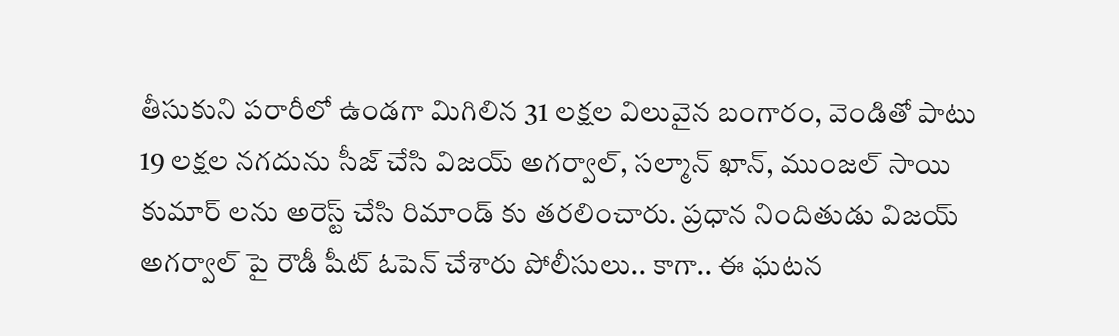తీసుకుని పరారీలో ఉండగా మిగిలిన 31 లక్షల విలువైన బంగారం, వెండితో పాటు 19 లక్షల నగదును సీజ్ చేసి విజయ్ అగర్వాల్, సల్మాన్ ఖాన్, ముంజల్ సాయి కుమార్ లను అరెస్ట్ చేసి రిమాండ్ కు తరలించారు. ప్రధాన నిందితుడు విజయ్ అగర్వాల్ పై రౌడీ షీట్ ఓపెన్ చేశారు పోలీసులు.. కాగా.. ఈ ఘటన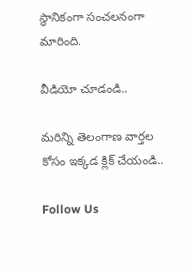స్థానికంగా సంచలనంగా మారింది.

వీడియో చూడండి..

మరిన్ని తెలంగాణ వార్తల కోసం ఇక్కడ క్లిక్ చేయండి..

Follow Us